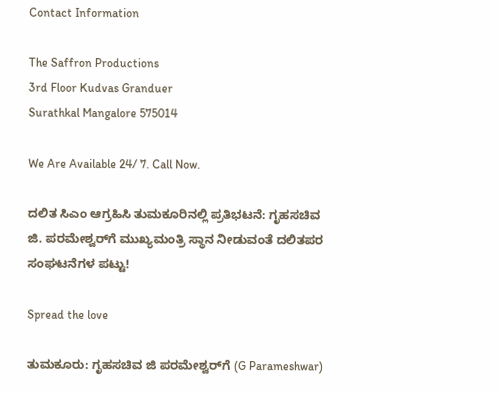Contact Information

The Saffron Productions
3rd Floor Kudvas Granduer
Surathkal Mangalore 575014

We Are Available 24/ 7. Call Now.

ದಲಿತ ಸಿಎಂ ಆಗ್ರಹಿಸಿ ತುಮಕೂರಿನಲ್ಲಿ ಪ್ರತಿಭಟನೆ: ಗೃಹಸಚಿವ ಜಿ. ಪರಮೇಶ್ವರ್‌ಗೆ ಮುಖ್ಯಮಂತ್ರಿ ಸ್ಥಾನ ನೀಡುವಂತೆ ದಲಿತಪರ ಸಂಘಟನೆಗಳ ಪಟ್ಟು!

Spread the love

ತುಮಕೂರು: ಗೃಹಸಚಿವ ಜಿ ಪರಮೇಶ್ವರ್‌ಗೆ (G Parameshwar)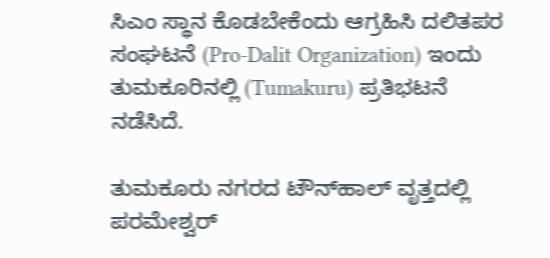ಸಿಎಂ ಸ್ಥಾನ ಕೊಡಬೇಕೆಂದು ಆಗ್ರಹಿಸಿ ದಲಿತಪರ ಸಂಘಟನೆ (Pro-Dalit Organization) ಇಂದು ತುಮಕೂರಿನಲ್ಲಿ (Tumakuru) ಪ್ರತಿಭಟನೆ ನಡೆಸಿದೆ.

ತುಮಕೂರು ನಗರದ ಟೌನ್‌ಹಾಲ್ ವೃತ್ತದಲ್ಲಿ ಪರಮೇಶ್ವರ್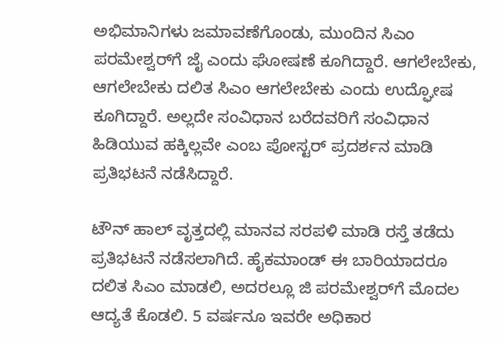ಅಭಿಮಾನಿಗಳು ಜಮಾವಣೆಗೊಂಡು, ಮುಂದಿನ ಸಿಎಂ ಪರಮೇಶ್ವರ್‌ಗೆ ಜೈ ಎಂದು ಘೋಷಣೆ ಕೂಗಿದ್ದಾರೆ. ಆಗಲೇಬೇಕು, ಆಗಲೇಬೇಕು ದಲಿತ ಸಿಎಂ ಆಗಲೇಬೇಕು ಎಂದು ಉದ್ಘೋಷ ಕೂಗಿದ್ದಾರೆ. ಅಲ್ಲದೇ ಸಂವಿಧಾನ ಬರೆದವರಿಗೆ ಸಂವಿಧಾನ ಹಿಡಿಯುವ ಹಕ್ಕಿಲ್ಲವೇ ಎಂಬ ಪೋಸ್ಟರ್ ಪ್ರದರ್ಶನ ಮಾಡಿ ಪ್ರತಿಭಟನೆ ನಡೆಸಿದ್ದಾರೆ.

ಟೌನ್ ಹಾಲ್ ವೃತ್ತದಲ್ಲಿ ಮಾನವ ಸರಪಳಿ ಮಾಡಿ ರಸ್ತೆ ತಡೆದು ಪ್ರತಿಭಟನೆ ನಡೆಸಲಾಗಿದೆ. ಹೈಕಮಾಂಡ್ ಈ ಬಾರಿಯಾದರೂ ದಲಿತ ಸಿಎಂ ಮಾಡಲಿ, ಅದರಲ್ಲೂ ಜಿ ಪರಮೇಶ್ವರ್‌ಗೆ ಮೊದಲ ಆದ್ಯತೆ ಕೊಡಲಿ. 5 ವರ್ಷನೂ ಇವರೇ ಅಧಿಕಾರ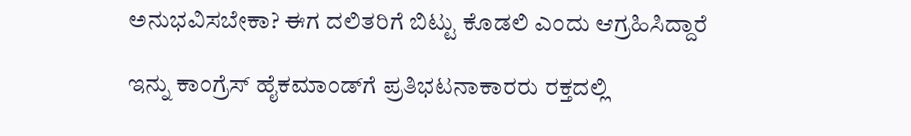ಅನುಭವಿಸಬೇಕಾ? ಈಗ ದಲಿತರಿಗೆ ಬಿಟ್ಟು ಕೊಡಲಿ ಎಂದು ಆಗ್ರಹಿಸಿದ್ದಾರೆ

ಇನ್ನು ಕಾಂಗ್ರೆಸ್ ಹೈಕಮಾಂಡ್‌ಗೆ ಪ್ರತಿಭಟನಾಕಾರರು ರಕ್ತದಲ್ಲಿ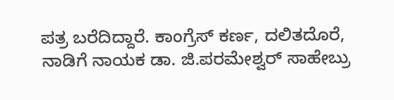ಪತ್ರ ಬರೆದಿದ್ದಾರೆ. ಕಾಂಗ್ರೆಸ್ ಕರ್ಣ, ದಲಿತದೊರೆ, ನಾಡಿಗೆ ನಾಯಕ ಡಾ. ಜಿ.ಪರಮೇಶ್ವರ್ ಸಾಹೇಬ್ರು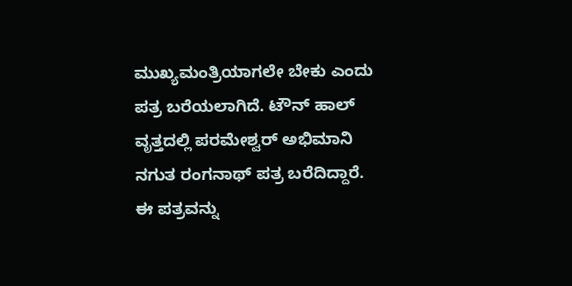ಮುಖ್ಯಮಂತ್ರಿಯಾಗಲೇ ಬೇಕು ಎಂದು ಪತ್ರ ಬರೆಯಲಾಗಿದೆ. ಟೌನ್ ಹಾಲ್ ವೃತ್ತದಲ್ಲಿ ಪರಮೇಶ್ವರ್ ಅಭಿಮಾನಿ ನಗುತ ರಂಗನಾಥ್ ಪತ್ರ ಬರೆದಿದ್ದಾರೆ. ಈ ಪತ್ರವನ್ನು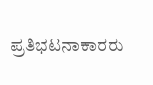ಪ್ರತಿಭಟನಾಕಾರರು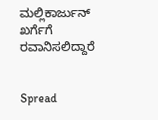ಮಲ್ಲಿಕಾರ್ಜುನ್ ಖರ್ಗೆಗೆ ರವಾನಿಸಲಿದ್ದಾರೆ


Spread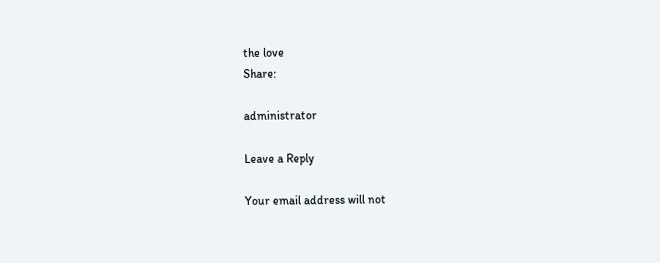the love
Share:

administrator

Leave a Reply

Your email address will not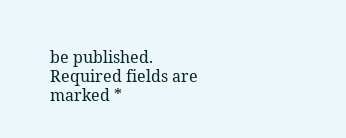be published. Required fields are marked *